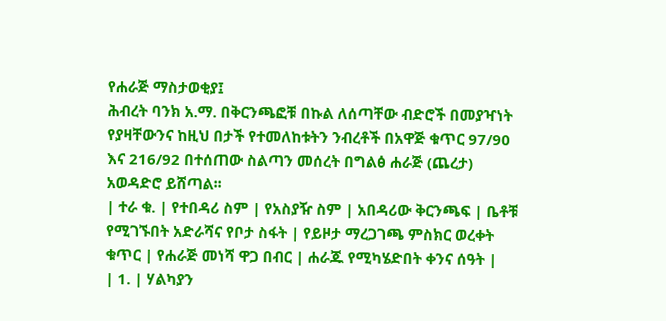የሐራጅ ማስታወቂያ፤
ሕብረት ባንክ አ.ማ. በቅርንጫፎቹ በኩል ለሰጣቸው ብድሮች በመያዣነት የያዛቸውንና ከዚህ በታች የተመለከቱትን ንብረቶች በአዋጅ ቁጥር 97/90 እና 216/92 በተሰጠው ስልጣን መሰረት በግልፅ ሐራጅ (ጨረታ) አወዳድሮ ይሸጣል፡፡
| ተራ ቁ. | የተበዳሪ ስም | የአስያዥ ስም | አበዳሪው ቅርንጫፍ | ቤቶቹ የሚገኙበት አድራሻና የቦታ ስፋት | የይዞታ ማረጋገጫ ምስክር ወረቀት ቁጥር | የሐራጅ መነሻ ዋጋ በብር | ሐራጁ የሚካሄድበት ቀንና ሰዓት |
| 1. | ሃልካያን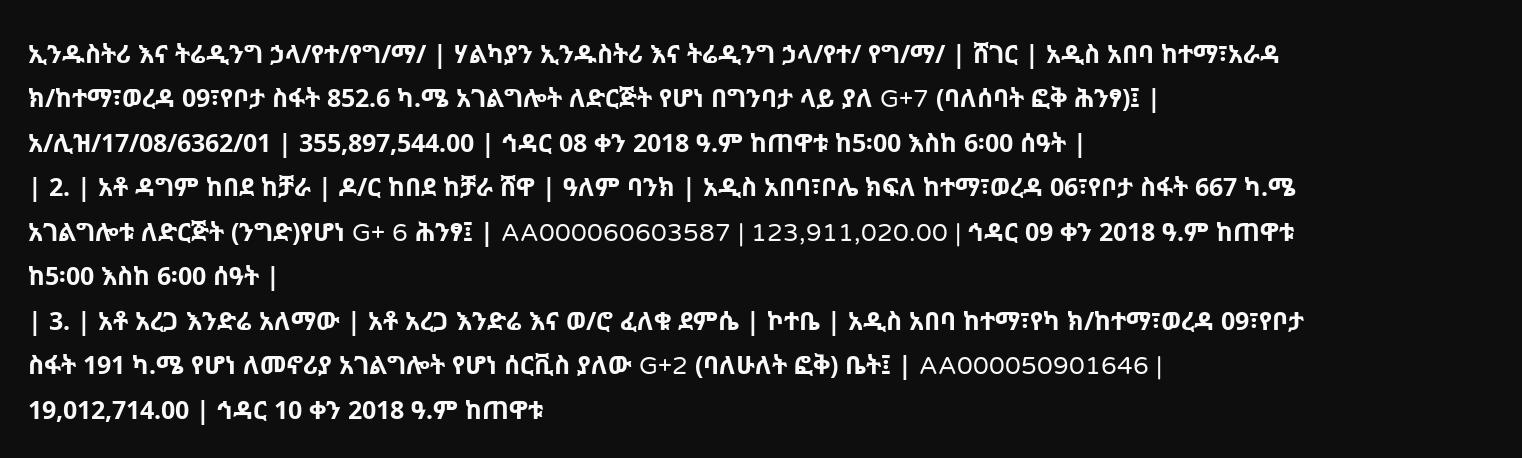ኢንዱስትሪ እና ትሬዲንግ ኃላ/የተ/የግ/ማ/ | ሃልካያን ኢንዱስትሪ እና ትሬዲንግ ኃላ/የተ/ የግ/ማ/ | ሸገር | አዲስ አበባ ከተማ፣አራዳ ክ/ከተማ፣ወረዳ 09፣የቦታ ስፋት 852.6 ካ.ሜ አገልግሎት ለድርጅት የሆነ በግንባታ ላይ ያለ G+7 (ባለሰባት ፎቅ ሕንፃ)፤ | አ/ሊዝ/17/08/6362/01 | 355,897,544.00 | ኅዳር 08 ቀን 2018 ዓ.ም ከጠዋቱ ከ5፡00 እስከ 6፡00 ሰዓት |
| 2. | አቶ ዳግም ከበደ ከቻራ | ዶ/ር ከበደ ከቻራ ሸዋ | ዓለም ባንክ | አዲስ አበባ፣ቦሌ ክፍለ ከተማ፣ወረዳ 06፣የቦታ ስፋት 667 ካ.ሜ አገልግሎቱ ለድርጅት (ንግድ)የሆነ G+ 6 ሕንፃ፤ | AA000060603587 | 123,911,020.00 | ኅዳር 09 ቀን 2018 ዓ.ም ከጠዋቱ ከ5፡00 እስከ 6፡00 ሰዓት |
| 3. | አቶ አረጋ እንድሬ አለማው | አቶ አረጋ እንድሬ እና ወ/ሮ ፈለቁ ደምሴ | ኮተቤ | አዲስ አበባ ከተማ፣የካ ክ/ከተማ፣ወረዳ 09፣የቦታ ስፋት 191 ካ.ሜ የሆነ ለመኖሪያ አገልግሎት የሆነ ሰርቪስ ያለው G+2 (ባለሁለት ፎቅ) ቤት፤ | AA000050901646 | 19,012,714.00 | ኅዳር 10 ቀን 2018 ዓ.ም ከጠዋቱ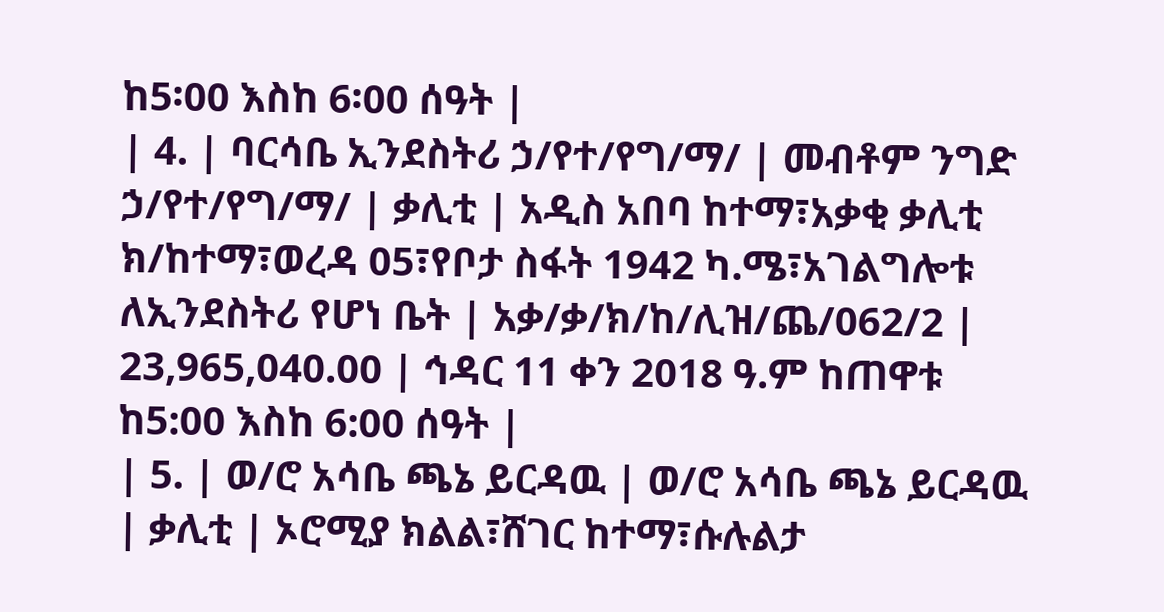ከ5፡00 እስከ 6፡00 ሰዓት |
| 4. | ባርሳቤ ኢንደስትሪ ኃ/የተ/የግ/ማ/ | መብቶም ንግድ ኃ/የተ/የግ/ማ/ | ቃሊቲ | አዲስ አበባ ከተማ፣አቃቂ ቃሊቲ ክ/ከተማ፣ወረዳ 05፣የቦታ ስፋት 1942 ካ.ሜ፣አገልግሎቱ ለኢንደስትሪ የሆነ ቤት | አቃ/ቃ/ክ/ከ/ሊዝ/ጨ/062/2 | 23,965,040.00 | ኅዳር 11 ቀን 2018 ዓ.ም ከጠዋቱ ከ5:00 እስከ 6:00 ሰዓት |
| 5. | ወ/ሮ አሳቤ ጫኔ ይርዳዉ | ወ/ሮ አሳቤ ጫኔ ይርዳዉ | ቃሊቲ | ኦሮሚያ ክልል፣ሸገር ከተማ፣ሱሉልታ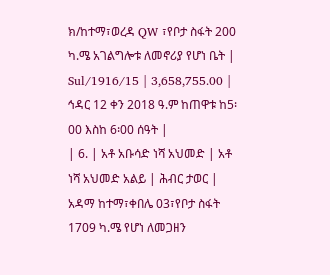ክ/ከተማ፣ወረዳ QW ፣የቦታ ስፋት 200 ካ.ሜ አገልግሎቱ ለመኖሪያ የሆነ ቤት | Sul/1916/15 | 3,658,755.00 | ኅዳር 12 ቀን 2018 ዓ.ም ከጠዋቱ ከ5፡00 እስከ 6፡00 ሰዓት |
| 6. | አቶ አቡሳድ ነሻ አህመድ | አቶ ነሻ አህመድ አልይ | ሕብር ታወር | አዳማ ከተማ፣ቀበሌ 03፣የቦታ ስፋት 1709 ካ.ሜ የሆነ ለመጋዘን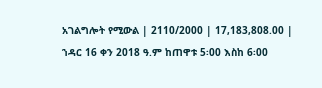አገልግሎት የሚውል | 2110/2000 | 17,183,808.00 | ኀዳር 16 ቀን 2018 ዓ.ም ከጠዋቱ 5፡00 እስከ 6፡00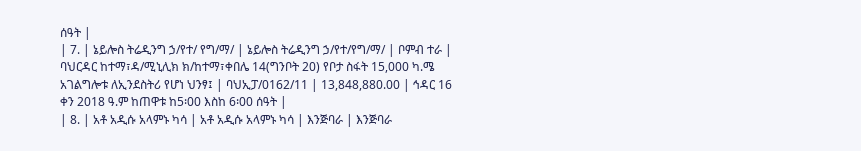ሰዓት |
| 7. | ኔይሎስ ትሬዲንግ ኃ/የተ/ የግ/ማ/ | ኔይሎስ ትሬዲንግ ኃ/የተ/የግ/ማ/ | ቦምብ ተራ | ባህርዳር ከተማ፣ዳ/ሚኒሊክ ክ/ከተማ፣ቀበሌ 14(ግንቦት 20) የቦታ ስፋት 15,000 ካ.ሜ አገልግሎቱ ለኢንደስትሪ የሆነ ህንፃ፤ | ባህኢፓ/0162/11 | 13,848,880.00 | ኅዳር 16 ቀን 2018 ዓ.ም ከጠዋቱ ከ5፡00 እስከ 6፡00 ሰዓት |
| 8. | አቶ አዲሱ አላምኑ ካሳ | አቶ አዲሱ አላምኑ ካሳ | እንጅባራ | እንጅባራ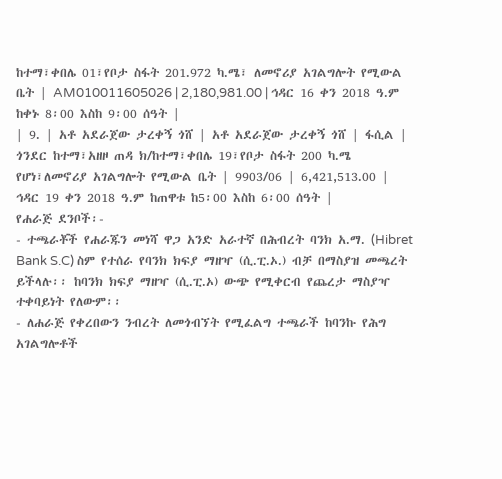ከተማ፣ቀበሌ 01፣የቦታ ስፋት 201.972 ካ.ሜ፣ ለመኖሪያ አገልግሎት የሚውል ቤት | AM010011605026 | 2,180,981.00 | ኅዳር 16 ቀን 2018 ዓ.ም ከቀኑ 8፡00 እስከ 9፡00 ሰዓት |
| 9. | አቶ አደራጀው ታረቀኝ ጎሸ | አቶ አደራጀው ታረቀኝ ጎሸ | ፋሲል | ጎንደር ከተማ፣አዘዞ ጠዳ ክ/ከተማ፣ቀበሌ 19፣የቦታ ስፋት 200 ካ.ሜ የሆነ፣ለመኖሪያ አገልግሎት የሚውል ቤት | 9903/06 | 6,421,513.00 | ኅዳር 19 ቀን 2018 ዓ.ም ከጠዋቱ ከ5፡00 እስከ 6፡00 ሰዓት |
የሐራጅ ደንቦች፡-
- ተጫራቾች የሐራጁን መነሻ ዋጋ አንድ አራተኛ በሕብረት ባንክ አ.ማ. (Hibret Bank S.C) ስም የተሰራ የባንክ ክፍያ ማዘዣ (ሲ.ፒ.ኦ.) ብቻ በማስያዝ መጫረት ይችላሉ፡፡ ከባንክ ክፍያ ማዘዣ (ሲ.ፒ.ኦ) ውጭ የሚቀርብ የጨረታ ማስያዣ ተቀባይነት የለውም፡፡
- ለሐራጅ የቀረበውን ንብረት ለመጎብኘት የሚፈልግ ተጫራች ከባንኩ የሕግ አገልግሎቶች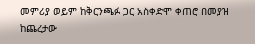መምሪያ ወይም ከቅርንጫፉ ጋር አስቀድሞ ቀጠሮ በመያዝ ከጨረታው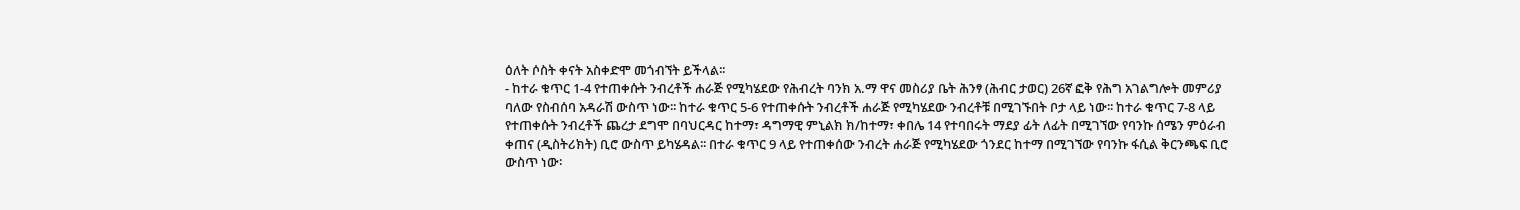ዕለት ሶስት ቀናት አስቀድሞ መጎብኘት ይችላል፡፡
- ከተራ ቁጥር 1-4 የተጠቀሱት ንብረቶች ሐራጅ የሚካሄደው የሕብረት ባንክ አ.ማ ዋና መስሪያ ቤት ሕንፃ (ሕብር ታወር) 26ኛ ፎቅ የሕግ አገልግሎት መምሪያ ባለው የስብሰባ አዳራሽ ውስጥ ነው፡፡ ከተራ ቁጥር 5-6 የተጠቀሱት ንብረቶች ሐራጅ የሚካሄደው ንብረቶቹ በሚገኙበት ቦታ ላይ ነው፡፡ ከተራ ቁጥር 7-8 ላይ የተጠቀሱት ንብረቶች ጨረታ ደግሞ በባህርዳር ከተማ፣ ዳግማዊ ምኒልክ ክ/ከተማ፣ ቀበሌ 14 የተባበሩት ማደያ ፊት ለፊት በሚገኘው የባንኩ ሰሜን ምዕራብ ቀጠና (ዲስትሪክት) ቢሮ ውስጥ ይካሄዳል፡፡ በተራ ቁጥር 9 ላይ የተጠቀሰው ንብረት ሐራጅ የሚካሄደው ጎንደር ከተማ በሚገኘው የባንኩ ፋሲል ቅርንጫፍ ቢሮ ውስጥ ነው፡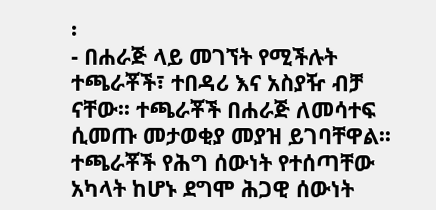፡
- በሐራጅ ላይ መገኘት የሚችሉት ተጫራቾች፣ ተበዳሪ እና አስያዥ ብቻ ናቸው፡፡ ተጫራቾች በሐራጅ ለመሳተፍ ሲመጡ መታወቂያ መያዝ ይገባቸዋል፡፡ ተጫራቾች የሕግ ሰውነት የተሰጣቸው አካላት ከሆኑ ደግሞ ሕጋዊ ሰውነት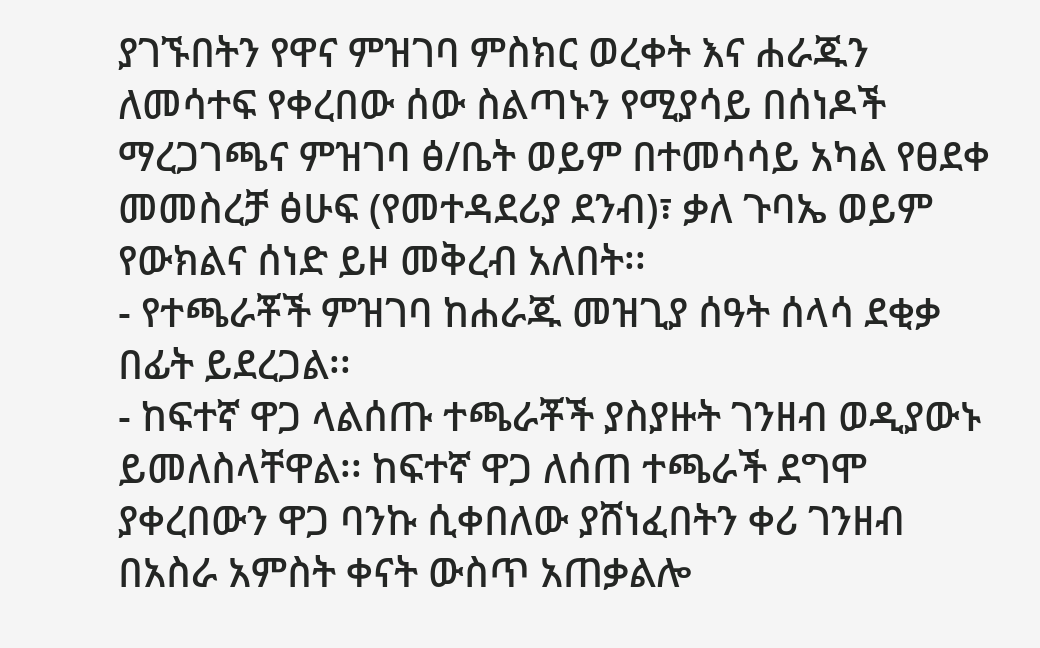ያገኙበትን የዋና ምዝገባ ምስክር ወረቀት እና ሐራጁን ለመሳተፍ የቀረበው ሰው ስልጣኑን የሚያሳይ በሰነዶች ማረጋገጫና ምዝገባ ፅ/ቤት ወይም በተመሳሳይ አካል የፀደቀ መመስረቻ ፅሁፍ (የመተዳደሪያ ደንብ)፣ ቃለ ጉባኤ ወይም የውክልና ሰነድ ይዞ መቅረብ አለበት፡፡
- የተጫራቾች ምዝገባ ከሐራጁ መዝጊያ ሰዓት ሰላሳ ደቂቃ በፊት ይደረጋል፡፡
- ከፍተኛ ዋጋ ላልሰጡ ተጫራቾች ያስያዙት ገንዘብ ወዲያውኑ ይመለስላቸዋል፡፡ ከፍተኛ ዋጋ ለሰጠ ተጫራች ደግሞ ያቀረበውን ዋጋ ባንኩ ሲቀበለው ያሸነፈበትን ቀሪ ገንዘብ በአስራ አምስት ቀናት ውስጥ አጠቃልሎ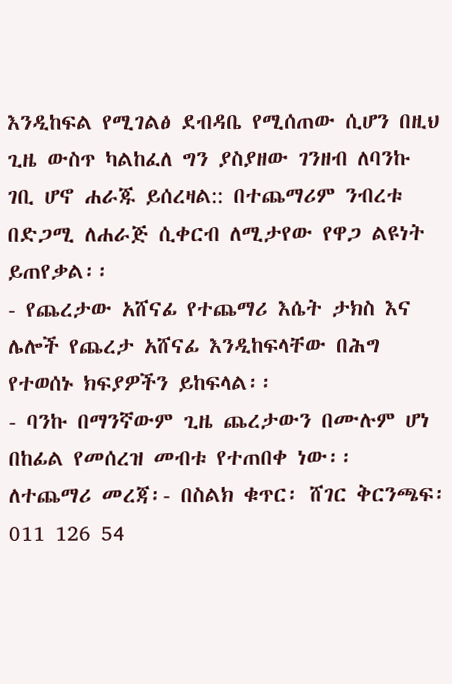እንዲከፍል የሚገልፅ ደብዳቤ የሚሰጠው ሲሆን በዚህ ጊዜ ውስጥ ካልከፈለ ግን ያስያዘው ገንዘብ ለባንኩ ገቢ ሆኖ ሐራጁ ይሰረዛል:: በተጨማሪም ንብረቱ በድጋሚ ለሐራጅ ሲቀርብ ለሚታየው የዋጋ ልዩነት ይጠየቃል፡፡
- የጨረታው አሸናፊ የተጨማሪ እሴት ታክስ እና ሌሎች የጨረታ አሸናፊ እንዲከፍላቸው በሕግ የተወሰኑ ክፍያዎችን ይከፍላል፡፡
- ባንኩ በማንኛውም ጊዜ ጨረታውን በሙሉም ሆነ በከፊል የመሰረዝ መብቱ የተጠበቀ ነው፡፡
ለተጨማሪ መረጃ፡- በስልክ ቁጥር፡ ሸገር ቅርንጫፍ፡ 011 126 54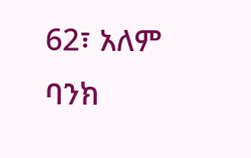62፣ አለም ባንክ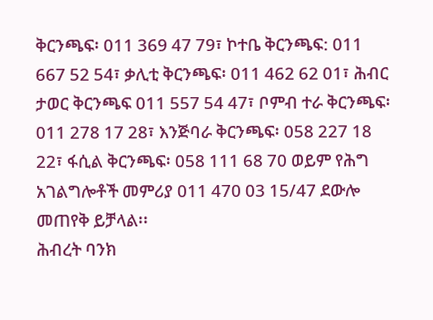ቅርንጫፍ፡ 011 369 47 79፣ ኮተቤ ቅርንጫፍ: 011 667 52 54፣ ቃሊቲ ቅርንጫፍ፡ 011 462 62 01፣ ሕብር ታወር ቅርንጫፍ 011 557 54 47፣ ቦምብ ተራ ቅርንጫፍ፡ 011 278 17 28፣ እንጅባራ ቅርንጫፍ፡ 058 227 18 22፣ ፋሲል ቅርንጫፍ፡ 058 111 68 70 ወይም የሕግ አገልግሎቶች መምሪያ 011 470 03 15/47 ደውሎ መጠየቅ ይቻላል፡፡
ሕብረት ባንክ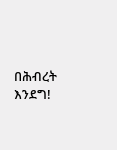በሕብረት እንደግ!